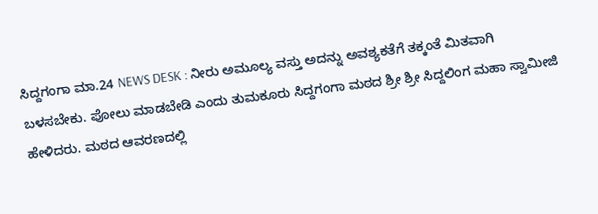ಸಿದ್ದಗಂಗಾ ಮಾ.24 NEWS DESK : ನೀರು ಅಮೂಲ್ಯ ವಸ್ತು ಅದನ್ನು ಅವಶ್ಯಕತೆಗೆ ತಕ್ಕಂತೆ ಮಿತವಾಗಿ ಬಳಸಬೇಕು. ಪೋಲು ಮಾಡಬೇಡಿ ಎಂದು ತುಮಕೂರು ಸಿದ್ದಗಂಗಾ ಮಠದ ಶ್ರೀ ಶ್ರೀ ಸಿದ್ದಲಿಂಗ ಮಹಾ ಸ್ವಾಮೀಜಿ ಹೇಳಿದರು. ಮಠದ ಆವರಣದಲ್ಲಿ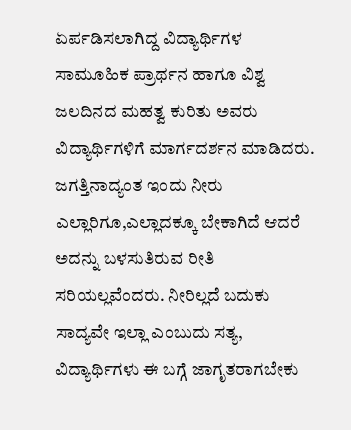ಏರ್ಪಡಿಸಲಾಗಿದ್ದ ವಿದ್ಯಾರ್ಥಿಗಳ ಸಾಮೂಹಿಕ ಪ್ರಾರ್ಥನ ಹಾಗೂ ವಿಶ್ವ ಜಲದಿನದ ಮಹತ್ವ ಕುರಿತು ಅವರು ವಿದ್ಯಾರ್ಥಿಗಳಿಗೆ ಮಾರ್ಗದರ್ಶನ ಮಾಡಿದರು. ಜಗತ್ತಿನಾದ್ಯಂತ ಇಂದು ನೀರು ಎಲ್ಲಾರಿಗೂ,ಎಲ್ಲಾದಕ್ಕೂ ಬೇಕಾಗಿದೆ ಆದರೆ ಅದನ್ನು ಬಳಸುತಿರುವ ರೀತಿ ಸರಿಯಲ್ಲವೆಂದರು. ನೀರಿಲ್ಲದೆ ಬದುಕು ಸಾದ್ಯವೇ ಇಲ್ಲಾ ಎಂಬುದು ಸತ್ಯ, ವಿದ್ಯಾರ್ಥಿಗಳು ಈ ಬಗ್ಗೆ ಜಾಗೃತರಾಗಬೇಕು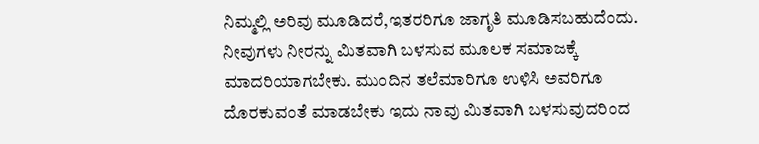ನಿಮ್ಮಲ್ಲಿ ಅರಿವು ಮೂಡಿದರೆ,ಇತರರಿಗೂ ಜಾಗೃತಿ ಮೂಡಿಸಬಹುದೆಂದು. ನೀವುಗಳು ನೀರನ್ನು ಮಿತವಾಗಿ ಬಳಸುವ ಮೂಲಕ ಸಮಾಜಕ್ಕೆ ಮಾದರಿಯಾಗಬೇಕು. ಮುಂದಿನ ತಲೆಮಾರಿಗೂ ಉಳಿಸಿ ಅವರಿಗೂ ದೊರಕುವಂತೆ ಮಾಡಬೇಕು ಇದು ನಾವು ಮಿತವಾಗಿ ಬಳಸುವುದರಿಂದ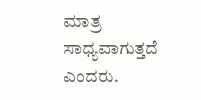ಮಾತ್ರ ಸಾಧ್ಯವಾಗುತ್ತದೆ ಎಂದರು.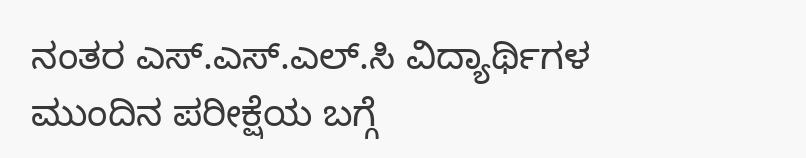ನಂತರ ಎಸ್.ಎಸ್.ಎಲ್.ಸಿ ವಿದ್ಯಾರ್ಥಿಗಳ ಮುಂದಿನ ಪರೀಕ್ಷೆಯ ಬಗ್ಗೆ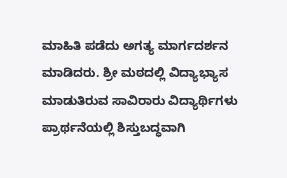ಮಾಹಿತಿ ಪಡೆದು ಅಗತ್ಯ ಮಾರ್ಗದರ್ಶನ ಮಾಡಿದರು. ಶ್ರೀ ಮಠದಲ್ಲಿ ವಿದ್ಯಾಭ್ಯಾಸ ಮಾಡುತಿರುವ ಸಾವಿರಾರು ವಿದ್ಯಾರ್ಥಿಗಳು ಪ್ರಾರ್ಥನೆಯಲ್ಲಿ ಶಿಸ್ತುಬದ್ಧವಾಗಿ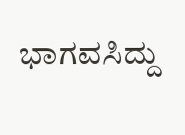ಭಾಗವಸಿದ್ದು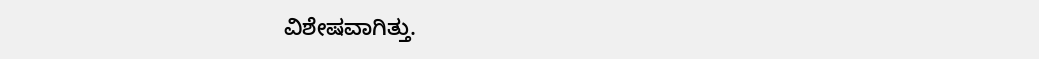ವಿಶೇಷವಾಗಿತ್ತು.